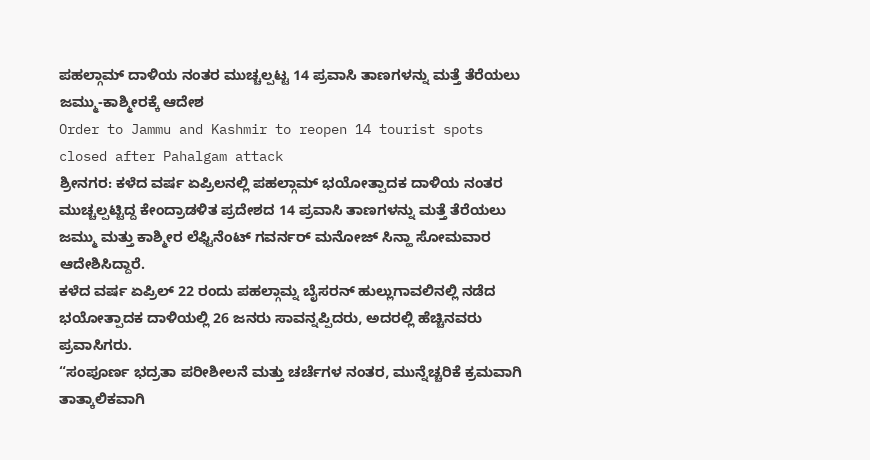ಪಹಲ್ಗಾಮ್ ದಾಳಿಯ ನಂತರ ಮುಚ್ಚಲ್ಪಟ್ಟ 14 ಪ್ರವಾಸಿ ತಾಣಗಳನ್ನು ಮತ್ತೆ ತೆರೆಯಲು ಜಮ್ಮು-ಕಾಶ್ಮೀರಕ್ಕೆ ಆದೇಶ
Order to Jammu and Kashmir to reopen 14 tourist spots closed after Pahalgam attack
ಶ್ರೀನಗರ: ಕಳೆದ ವರ್ಷ ಏಪ್ರಿಲನಲ್ಲಿ ಪಹಲ್ಗಾಮ್ ಭಯೋತ್ಪಾದಕ ದಾಳಿಯ ನಂತರ ಮುಚ್ಚಲ್ಪಟ್ಟಿದ್ದ ಕೇಂದ್ರಾಡಳಿತ ಪ್ರದೇಶದ 14 ಪ್ರವಾಸಿ ತಾಣಗಳನ್ನು ಮತ್ತೆ ತೆರೆಯಲು ಜಮ್ಮು ಮತ್ತು ಕಾಶ್ಮೀರ ಲೆಫ್ಟಿನೆಂಟ್ ಗವರ್ನರ್ ಮನೋಜ್ ಸಿನ್ಹಾ ಸೋಮವಾರ ಆದೇಶಿಸಿದ್ದಾರೆ.
ಕಳೆದ ವರ್ಷ ಏಪ್ರಿಲ್ 22 ರಂದು ಪಹಲ್ಗಾಮ್ನ ಬೈಸರನ್ ಹುಲ್ಲುಗಾವಲಿನಲ್ಲಿ ನಡೆದ ಭಯೋತ್ಪಾದಕ ದಾಳಿಯಲ್ಲಿ 26 ಜನರು ಸಾವನ್ನಪ್ಪಿದರು, ಅದರಲ್ಲಿ ಹೆಚ್ಚಿನವರು ಪ್ರವಾಸಿಗರು.
“ಸಂಪೂರ್ಣ ಭದ್ರತಾ ಪರೀಶೀಲನೆ ಮತ್ತು ಚರ್ಚೆಗಳ ನಂತರ, ಮುನ್ನೆಚ್ಚರಿಕೆ ಕ್ರಮವಾಗಿ ತಾತ್ಕಾಲಿಕವಾಗಿ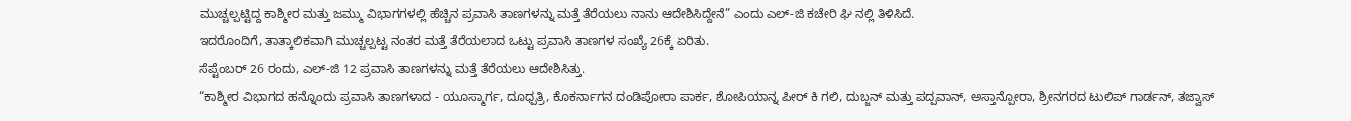ಮುಚ್ಚಲ್ಪಟ್ಟಿದ್ದ ಕಾಶ್ಮೀರ ಮತ್ತು ಜಮ್ಮು ವಿಭಾಗಗಳಲ್ಲಿ ಹೆಚ್ಚಿನ ಪ್ರವಾಸಿ ತಾಣಗಳನ್ನು ಮತ್ತೆ ತೆರೆಯಲು ನಾನು ಆದೇಶಿಸಿದ್ದೇನೆ” ಎಂದು ಎಲ್-ಜಿ ಕಚೇರಿ ಘಿ ನಲ್ಲಿ ತಿಳಿಸಿದೆ.
ಇದರೊಂದಿಗೆ, ತಾತ್ಕಾಲಿಕವಾಗಿ ಮುಚ್ಚಲ್ಪಟ್ಟ ನಂತರ ಮತ್ತೆ ತೆರೆಯಲಾದ ಒಟ್ಟು ಪ್ರವಾಸಿ ತಾಣಗಳ ಸಂಖ್ಯೆ 26ಕ್ಕೆ ಏರಿತು.
ಸೆಪ್ಟೆಂಬರ್ 26 ರಂದು, ಎಲ್-ಜಿ 12 ಪ್ರವಾಸಿ ತಾಣಗಳನ್ನು ಮತ್ತೆ ತೆರೆಯಲು ಆದೇಶಿಸಿತ್ತು.
“ಕಾಶ್ಮೀರ ವಿಭಾಗದ ಹನ್ನೊಂದು ಪ್ರವಾಸಿ ತಾಣಗಳಾದ - ಯೂಸ್ಮಾರ್ಗ, ದೂಧ್ಪತ್ರಿ, ಕೊಕರ್ನಾಗನ ದಂಡಿಪೋರಾ ಪಾರ್ಕ, ಶೋಪಿಯಾನ್ನ ಪೀರ್ ಕಿ ಗಲಿ, ದುಬ್ಜನ್ ಮತ್ತು ಪದ್ಪವಾನ್, ಅಸ್ತಾನ್ಪೋರಾ, ಶ್ರೀನಗರದ ಟುಲಿಪ್ ಗಾರ್ಡನ್, ತಜ್ವಾಸ್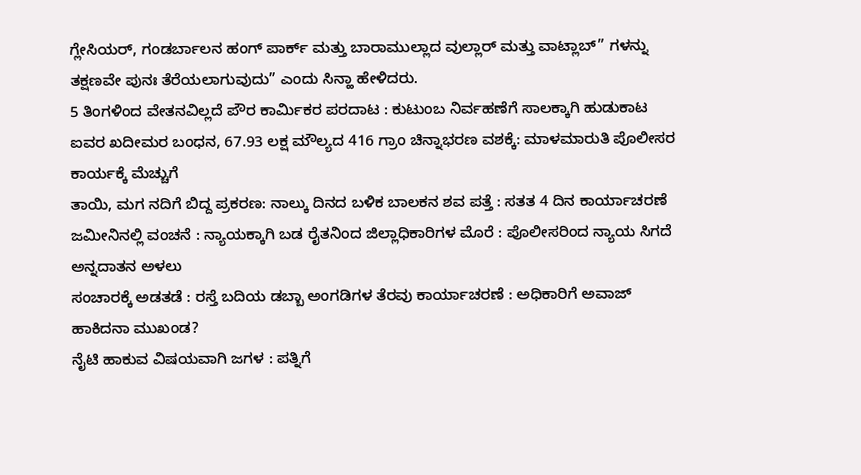ಗ್ಲೇಸಿಯರ್, ಗಂಡರ್ಬಾಲನ ಹಂಗ್ ಪಾರ್ಕ್ ಮತ್ತು ಬಾರಾಮುಲ್ಲಾದ ವುಲ್ಲಾರ್ ಮತ್ತು ವಾಟ್ಲಾಬ್” ಗಳನ್ನು ತಕ್ಷಣವೇ ಪುನಃ ತೆರೆಯಲಾಗುವುದು” ಎಂದು ಸಿನ್ಹಾ ಹೇಳಿದರು.
5 ತಿಂಗಳಿಂದ ವೇತನವಿಲ್ಲದೆ ಪೌರ ಕಾರ್ಮಿಕರ ಪರದಾಟ : ಕುಟುಂಬ ನಿರ್ವಹಣೆಗೆ ಸಾಲಕ್ಕಾಗಿ ಹುಡುಕಾಟ
ಐವರ ಖದೀಮರ ಬಂಧನ, 67.93 ಲಕ್ಷ ಮೌಲ್ಯದ 416 ಗ್ರಾಂ ಚಿನ್ನಾಭರಣ ವಶಕ್ಕೆ: ಮಾಳಮಾರುತಿ ಪೊಲೀಸರ ಕಾರ್ಯಕ್ಕೆ ಮೆಚ್ಚುಗೆ
ತಾಯಿ, ಮಗ ನದಿಗೆ ಬಿದ್ದ ಪ್ರಕರಣ: ನಾಲ್ಕು ದಿನದ ಬಳಿಕ ಬಾಲಕನ ಶವ ಪತ್ತೆ : ಸತತ 4 ದಿನ ಕಾರ್ಯಾಚರಣೆ
ಜಮೀನಿನಲ್ಲಿ ವಂಚನೆ : ನ್ಯಾಯಕ್ಕಾಗಿ ಬಡ ರೈತನಿಂದ ಜಿಲ್ಲಾಧಿಕಾರಿಗಳ ಮೊರೆ : ಪೊಲೀಸರಿಂದ ನ್ಯಾಯ ಸಿಗದೆ ಅನ್ನದಾತನ ಅಳಲು
ಸಂಚಾರಕ್ಕೆ ಅಡತಡೆ : ರಸ್ತೆ ಬದಿಯ ಡಬ್ಬಾ ಅಂಗಡಿಗಳ ತೆರವು ಕಾರ್ಯಾಚರಣೆ : ಅಧಿಕಾರಿಗೆ ಅವಾಜ್ ಹಾಕಿದನಾ ಮುಖಂಡ?
ನೈಟಿ ಹಾಕುವ ವಿಷಯವಾಗಿ ಜಗಳ : ಪತ್ನಿಗೆ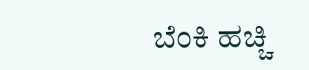ಬೆಂಕಿ ಹಚ್ಚಿ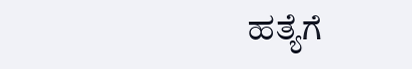ಹತ್ಯೆಗೆ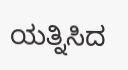ಯತ್ನಿಸಿದ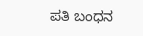ಪತಿ ಬಂಧನ